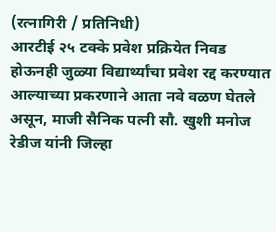(रत्नागिरी / प्रतिनिधी)
आरटीई २५ टक्के प्रवेश प्रक्रियेत निवड होऊनही जुळ्या विद्यार्थ्यांचा प्रवेश रद्द करण्यात आल्याच्या प्रकरणाने आता नवे वळण घेतले असून, माजी सैनिक पत्नी सौ. खुशी मनोज रेडीज यांनी जिल्हा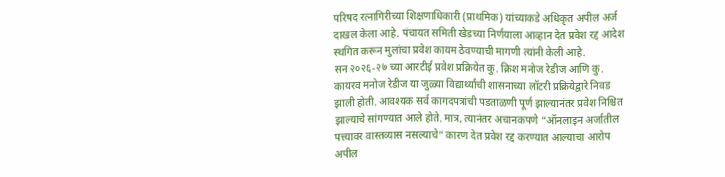परिषद रत्नागिरीच्या शिक्षणाधिकारी (प्राथमिक) यांच्याकडे अधिकृत अपील अर्ज दाखल केला आहे. पंचायत समिती खेडच्या निर्णयाला आव्हान देत प्रवेश रद्द आदेश स्थगित करून मुलांचा प्रवेश कायम ठेवण्याची मागणी त्यांनी केली आहे.
सन २०२६-२७ च्या आरटीई प्रवेश प्रक्रियेत कु. क्रिश मनोज रेडीज आणि कु. कायरव मनोज रेडीज या जुळ्या विद्यार्थ्यांची शासनाच्या लॉटरी प्रक्रियेद्वारे निवड झाली होती. आवश्यक सर्व कागदपत्रांची पडताळणी पूर्ण झाल्यानंतर प्रवेश निश्चित झाल्याचे सांगण्यात आले होते. मात्र, त्यानंतर अचानकपणे “ऑनलाइन अर्जातील पत्त्यावर वास्तव्यास नसल्याचे” कारण देत प्रवेश रद्द करण्यात आल्याचा आरोप अपील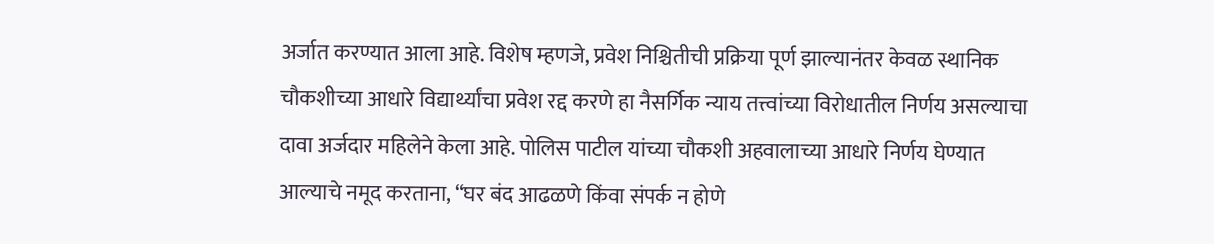अर्जात करण्यात आला आहे. विशेष म्हणजे, प्रवेश निश्चितीची प्रक्रिया पूर्ण झाल्यानंतर केवळ स्थानिक चौकशीच्या आधारे विद्यार्थ्यांचा प्रवेश रद्द करणे हा नैसर्गिक न्याय तत्त्वांच्या विरोधातील निर्णय असल्याचा दावा अर्जदार महिलेने केला आहे. पोलिस पाटील यांच्या चौकशी अहवालाच्या आधारे निर्णय घेण्यात आल्याचे नमूद करताना, “घर बंद आढळणे किंवा संपर्क न होणे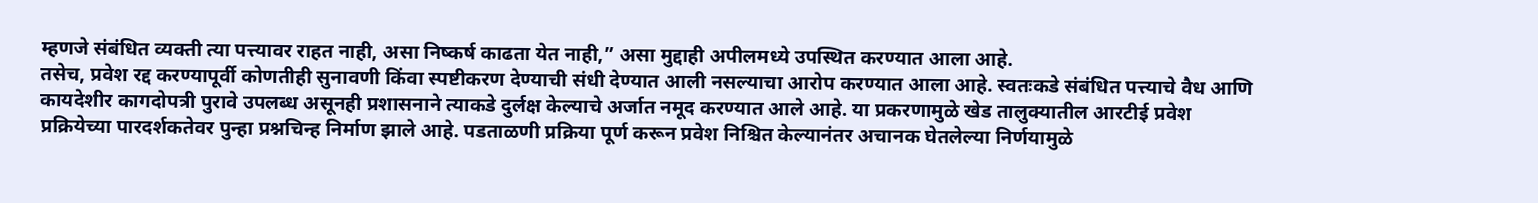म्हणजे संबंधित व्यक्ती त्या पत्त्यावर राहत नाही, असा निष्कर्ष काढता येत नाही,” असा मुद्दाही अपीलमध्ये उपस्थित करण्यात आला आहे.
तसेच, प्रवेश रद्द करण्यापूर्वी कोणतीही सुनावणी किंवा स्पष्टीकरण देण्याची संधी देण्यात आली नसल्याचा आरोप करण्यात आला आहे. स्वतःकडे संबंधित पत्त्याचे वैध आणि कायदेशीर कागदोपत्री पुरावे उपलब्ध असूनही प्रशासनाने त्याकडे दुर्लक्ष केल्याचे अर्जात नमूद करण्यात आले आहे. या प्रकरणामुळे खेड तालुक्यातील आरटीई प्रवेश प्रक्रियेच्या पारदर्शकतेवर पुन्हा प्रश्नचिन्ह निर्माण झाले आहे. पडताळणी प्रक्रिया पूर्ण करून प्रवेश निश्चित केल्यानंतर अचानक घेतलेल्या निर्णयामुळे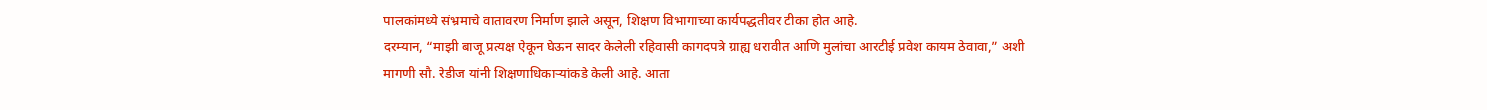पालकांमध्ये संभ्रमाचे वातावरण निर्माण झाले असून, शिक्षण विभागाच्या कार्यपद्धतीवर टीका होत आहे.
दरम्यान, “माझी बाजू प्रत्यक्ष ऐकून घेऊन सादर केलेली रहिवासी कागदपत्रे ग्राह्य धरावीत आणि मुलांचा आरटीई प्रवेश कायम ठेवावा,” अशी मागणी सौ. रेडीज यांनी शिक्षणाधिकाऱ्यांकडे केली आहे. आता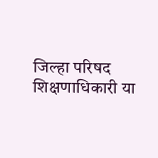जिल्हा परिषद शिक्षणाधिकारी या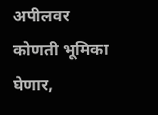अपीलवर कोणती भूमिका घेणार,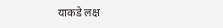याकडे लक्ष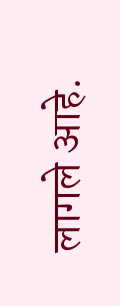लागले आहे.